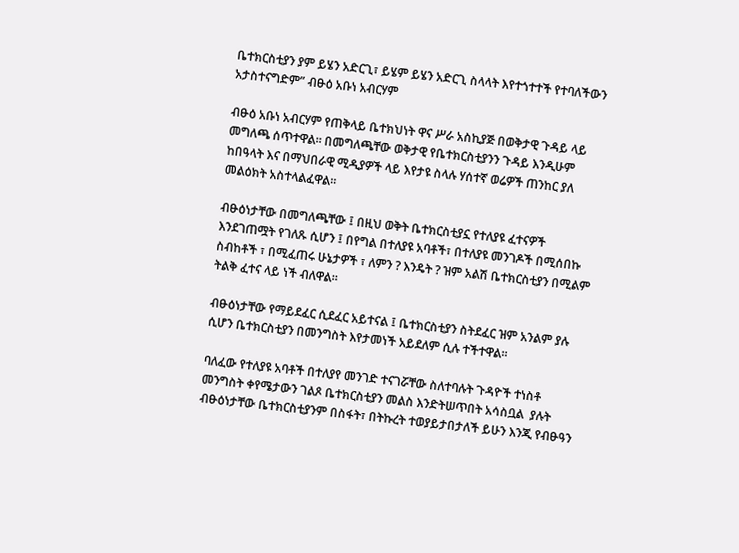ቤተክርስቲያን ያም ይሄን አድርጊ፣ ይሄም ይሄን አድርጊ ስላላት እየተጎተተች የተባለችውን አታስተናግድም” ብፁዕ አቡነ አብርሃም

ብፁዕ አቡነ አብርሃም የጠቅላይ ቤተክህነት ዋና ሥራ አስኪያጅ በወቅታዊ ጉዳይ ላይ መግለጫ ሰጥተዋል፡፡ በመግለጫቸው ወቅታዊ የቤተክርስቲያንን ጉዳይ እንዲሁም ከበዓላት እና በማህበራዊ ሚዲያዎች ላይ እየታዩ ስላሉ ሃሰተኛ ወሬዎች ጠንከር ያለ መልዕክት አስተላልፈዋል።

ብፁዕነታቸው በመግለጫቸው ፤ በዚህ ወቅት ቤተክርስቲያኗ የተለያዩ ፈተናዎች እንደገጠሟት የገለጹ ሲሆን ፤ በየግል በተለያዩ አባቶች፣ በተለያዩ መንገዶች በሚሰበኩ ስብከቶች ፣ በሚፈጠሩ ሁኔታዎች ፣ ለምን ? እንዴት ? ዝም አልሽ ቤተክርስቲያን በሚልም ትልቅ ፈተና ላይ ነች ብለዋል።

ብፁዕነታቸው የማይደፈር ሲደፈር አይተናል ፤ ቤተክርስቲያን ስትደፈር ዝም አንልም ያሉ ሲሆን ቤተክርስቲያን በመንግስት እየታመነች አይደለም ሲሉ ተችተዋል።

ባለፈው የተለያዩ አባቶች በተለያየ መንገድ ተናገሯቸው ስለተባሉት ጉዳዮች ተነስቶ መንግስት ቀየሜታውን ገልጾ ቤተክርስቲያን መልስ እንድትሠጥበት አሳስቧል  ያሉት ብፁዕነታቸው ቤተክርስቲያንም በስፋት፣ በትኩረት ተወያይታበታለች ይሁን እንጂ የብፁዓን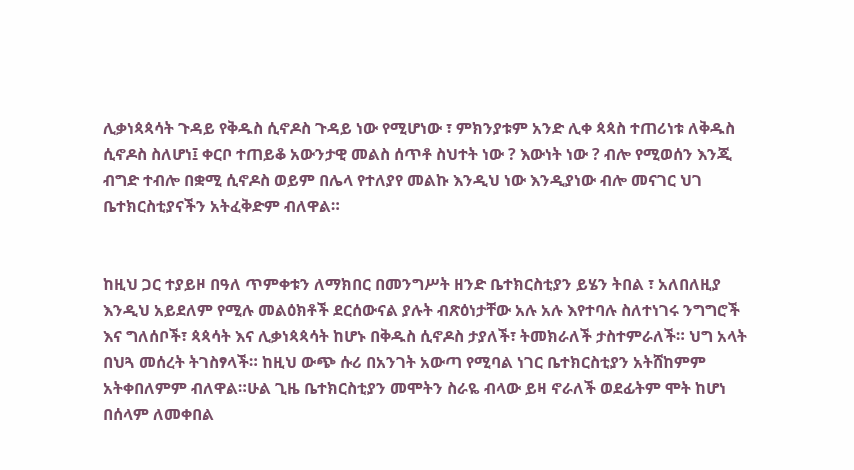ሊቃነጳጳሳት ጉዳይ የቅዱስ ሲኖዶስ ጉዳይ ነው የሚሆነው ፣ ምክንያቱም አንድ ሊቀ ጳጳስ ተጠሪነቱ ለቅዱስ ሲኖዶስ ስለሆነ፤ ቀርቦ ተጠይቆ አውንታዊ መልስ ሰጥቶ ስህተት ነው ? እውነት ነው ? ብሎ የሚወሰን እንጂ ብግድ ተብሎ በቋሚ ሲኖዶስ ወይም በሌላ የተለያየ መልኩ እንዲህ ነው እንዲያነው ብሎ መናገር ህገ ቤተክርስቲያናችን አትፈቅድም ብለዋል።


ከዚህ ጋር ተያይዞ በዓለ ጥምቀቱን ለማክበር በመንግሥት ዘንድ ቤተክርስቲያን ይሄን ትበል ፣ አለበለዚያ እንዲህ አይደለም የሚሉ መልዕክቶች ደርሰውናል ያሉት ብጽዕነታቸው አሉ አሉ እየተባሉ ስለተነገሩ ንግግሮች እና ግለሰቦች፣ ጳጳሳት እና ሊቃነጳጳሳት ከሆኑ በቅዱስ ሲኖዶስ ታያለች፣ ትመክራለች ታስተምራለች። ህግ አላት በህጓ መሰረት ትገስፃላች። ከዚህ ውጭ ሱሪ በአንገት አውጣ የሚባል ነገር ቤተክርስቲያን አትሸከምም አትቀበለምም ብለዋል።ሁል ጊዜ ቤተክርስቲያን መሞትን ስራዬ ብላው ይዛ ኖራለች ወደፊትም ሞት ከሆነ በሰላም ለመቀበል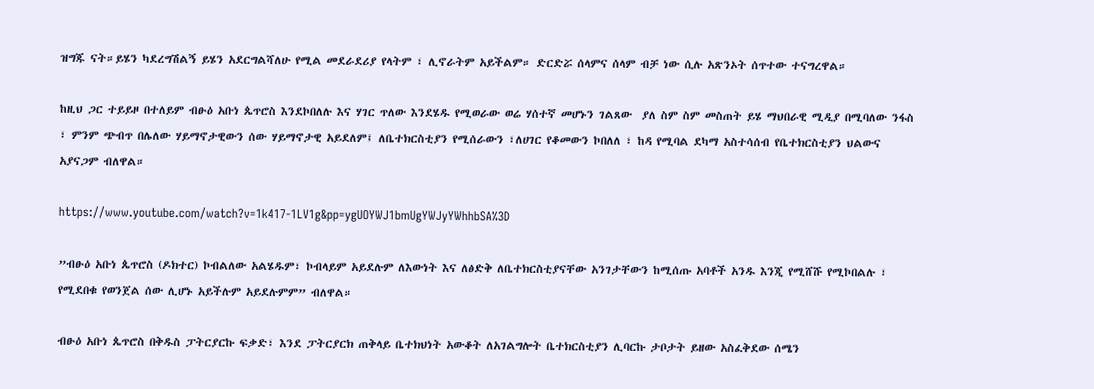ዝግጁ ናት።ይሄን ካደረግሽልኝ ይሄን አደርግልሻለሁ የሚል መደራደሪያ የላትም ፣ ሊኖራትም አይችልም። ድርድሯ ሰላምና ሰላም ብቻ ነው ሲሉ አጽንኦት ሰጥተው ተናግረዋል።

ከዚህ ጋር ተይይዞ በተለይም ብፁዕ አቡነ ጴጥሮስ እንደኮበለሉ እና ሃገር ጥለው እንደሄዱ የሚወራው ወሬ ሃሰተኛ መሆኑን ገልጸው  ያለ ስም ስም መስጠት ይሄ ማህበራዊ ሚዲያ በሚባለው ንፋስ ፣ ምንም ጭብጥ በሌለው ሃይማኖታዊውን ሰው ሃይማኖታዊ አይደለም፤ ለቤተክርስቲያን የሚሰራውን ፣ለሀገር የቆመውን ኮበለለ ፣ ከዳ የሚባል ደካማ አስተሳሰብ የቤተክርስቲያን ህልውና አያናጋም ብለዋል።

https://www.youtube.com/watch?v=1k417-1LV1g&pp=ygUOYWJ1bmUgYWJyYWhhbSA%3D

”ብፁዕ አቡነ ጴጥሮስ (ዶክተር) ኮብልለው አልሄዱም፣ ኮብላይም አይደሉም ለእውነት እና ለፅድቅ ለቤተክርስቲያናቸው አንገታቸውን ከሚሰጡ አባቶች አንዱ እንጂ የሚሸሹ የሚኮበልሉ ፣ የሚደበቁ የወንጀል ሰው ሊሆኑ አይችሉም አይደሉምም” ብለዋል።

ብፁዕ አቡነ ጴጥሮስ በቅዱስ ፓትርያርኩ ፍቃድ፣ እንደ ፓትርያርክ ጠቅላይ ቤተክህነት አውቆት ለአገልግሎት ቤተክርስቲያን ሊባርኩ ታቦታት ይዘው አስፈቅደው ሰሜን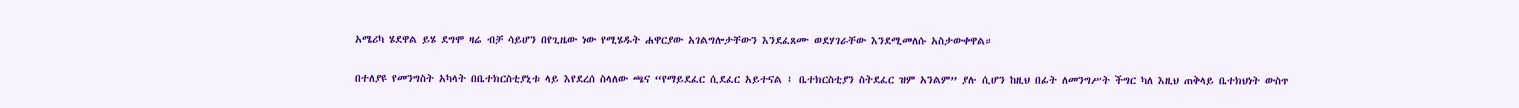አሜሪካ ሄደዋል ይሄ ደግሞ ዛሬ ብቻ ሳይሆን በየጊዜው ነው የሚሄዱት ሐዋርያው አገልግሎታቸውን እንደፈጸሙ ወደሃገራቸው እንደሚመለሱ አስታውቀዋል።

በተለያዩ የመንግስት አካላት በቤተክርስቲያኒቱ ላይ እየደረሰ ስላለው ጫና “የማይደፈር ሲደፈር አይተናል ፤ ቤተክርስቲያን ስትደፈር ዝም አንልም” ያሉ ሲሆን ከዚህ በፊት ለመንግሥት ችግር ካለ እዚህ ጠቅላይ ቤተክህነት ውስጥ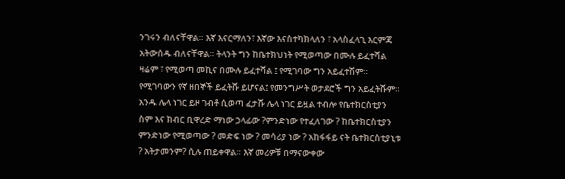ንገሩን ብለናቸዋል። እኛ እናርማለን፣ እኛው እናስተካክላለን ፣ አላስፈላጊ እርምጃ አትውሰዱ ብለናቸዋል። ትላንት ግን ከቤተክህነት የሚወጣው በሙሉ ይፈተሻል ዛሬም ፣ የሚወጣ መኪና በሙሉ ይፈተሻል ፤ የሚገባው ግን አይፈተሽም። የሚገባውን የኛ ዘበኞች ይፈትሹ ይሆናል፤ የመንግሥት ወታደሮች ግን አይፈትሹም። አንዱ ሌላ ነገር ይዞ ገብቶ ሲወጣ ፈታሹ ሌላ ነገር ይዟል ተብሎ የቤተክርስቲያን ስም እና ክብር ቢዋረድ ማነው ኃላፊው ?ምንድነው የተፈለገው ? ከቤተክርስቲያን ምንድነው የሚወጣው ? መድፍ ነው ? መሳሪያ ነው ? አከፋፋይ ናት ቤተክርስቲያኒቱ ? አትታመንም? ሲሉ ጠይቀዋል። እኛ መሪዎቹ በማናውቀው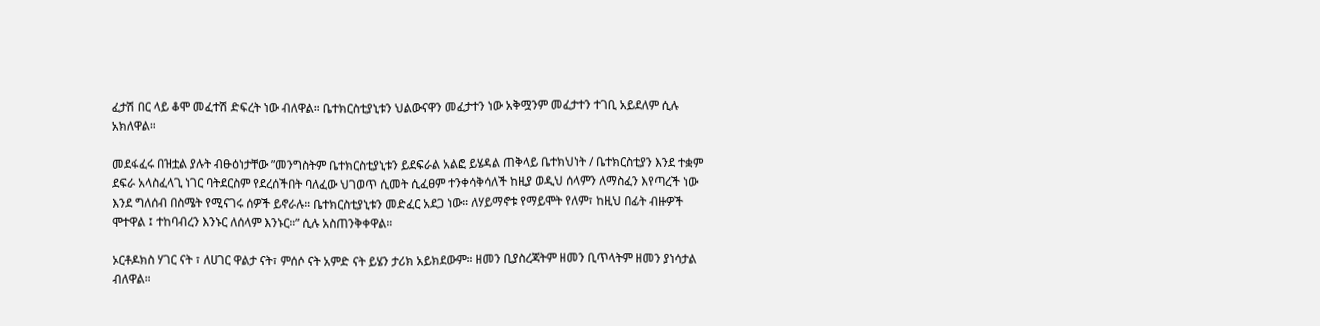ፈታሽ በር ላይ ቆሞ መፈተሽ ድፍረት ነው ብለዋል። ቤተክርስቲያኒቱን ህልውናዋን መፈታተን ነው አቅሟንም መፈታተን ተገቢ አይደለም ሲሉ አክለዋል።

መደፋፈሩ በዝቷል ያሉት ብፁዕነታቸው ”መንግስትም ቤተክርስቲያኒቱን ይደፍራል አልፎ ይሄዳል ጠቅላይ ቤተክህነት / ቤተክርስቲያን እንደ ተቋም ደፍራ አላስፈላጊ ነገር ባትደርስም የደረሰችበት ባለፈው ህገወጥ ሲመት ሲፈፀም ተንቀሳቅሳለች ከዚያ ወዲህ ሰላምን ለማስፈን እየጣረች ነው እንደ ግለሰብ በስሜት የሚናገሩ ሰዎች ይኖራሉ። ቤተክርስቲያኒቱን መድፈር አደጋ ነው። ለሃይማኖቱ የማይሞት የለም፣ ከዚህ በፊት ብዙዎች ሞተዋል ፤ ተከባብረን እንኑር ለሰላም እንኑር።” ሲሉ አስጠንቅቀዋል።

ኦርቶዶክስ ሃገር ናት ፣ ለሀገር ዋልታ ናት፣ ምሰሶ ናት አምድ ናት ይሄን ታሪክ አይክደውም። ዘመን ቢያስረጃትም ዘመን ቢጥላትም ዘመን ያነሳታል ብለዋል።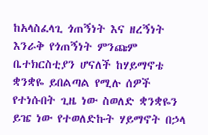ከአላስፈላጊ ጎጠኝነት እና ዘረኝነት እንራቅ የጎጠኝነት ምንጩም ቤተክርስቲያን ሆናለች ከሃይማኖቴ ቋንቋዬ ይበልጣል የሚሉ ሰዎች የተነሱበት ጊዜ ነው ስወለድ ቋንቋዬን ይዤ ነው የተወለድኩት ሃይማኖት በኃላ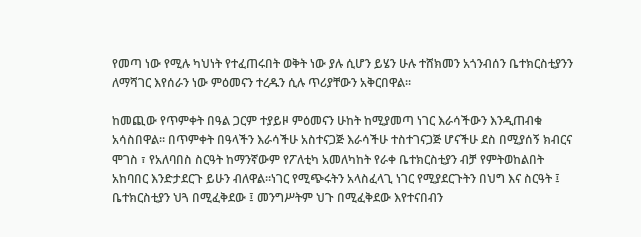የመጣ ነው የሚሉ ካህነት የተፈጠሩበት ወቅት ነው ያሉ ሲሆን ይሄን ሁሉ ተሸክመን አጎንብሰን ቤተክርስቲያንን ለማሻገር እየሰራን ነው ምዕመናን ተረዱን ሲሉ ጥሪያቸውን አቅርበዋል።

ከመጪው የጥምቀት በዓል ጋርም ተያይዞ ምዕመናን ሁከት ከሚያመጣ ነገር እራሳችውን እንዲጠብቁ አሳስበዋል። በጥምቀት በዓላችን እራሳችሁ አስተናጋጅ እራሳችሁ ተስተገናጋጅ ሆናችሁ ደስ በሚያሰኝ ክብርና ሞገስ ፣ የአለባበስ ስርዓት ከማንኛውም የፖለቲካ አመለካከት የራቀ ቤተክርስቲያን ብቻ የምትወከልበት አከባበር እንድታደርጉ ይሁን ብለዋል።ነገር የሚጭሩትን አላስፈላጊ ነገር የሚያደርጉትን በህግ እና ስርዓት ፤ ቤተክርስቲያን ህጓ በሚፈቅደው ፤ መንግሥትም ህጉ በሚፈቅደው እየተናበብን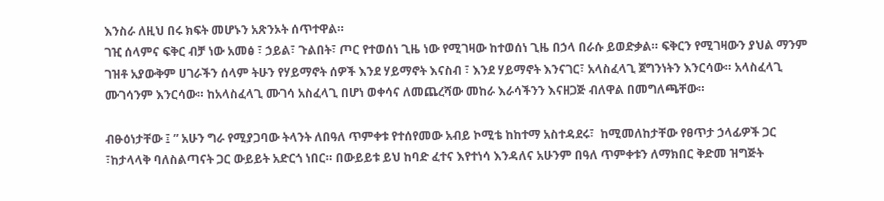እንስራ ለዚህ በሩ ክፍት መሆኑን አጽንኦት ሰጥተዋል።
ገዢ ሰላምና ፍቅር ብቻ ነው አመፅ ፣ ኃይል፣ ጉልበት፣ ጦር የተወሰነ ጊዜ ነው የሚገዛው ከተወሰነ ጊዜ በኃላ በራሱ ይወድቃል። ፍቅርን የሚገዛውን ያህል ማንም ገዝቶ አያውቅም ሀገራችን ሰላም ትሁን የሃይማኖት ሰዎች እንደ ሃይማኖት እናስብ ፣ እንደ ሃይማኖት እንናገር፣ አላስፈላጊ ጀግንነትን እንርሳው። አላስፈላጊ ሙገሳንም እንርሳው። ከአላስፈላጊ ሙገሳ አስፈላጊ በሆነ ወቀሳና ለመጨረሻው መከራ እራሳችንን እናዘጋጅ ብለዋል በመግለጫቸው።

ብፁዕነታቸው ፤ ” አሁን ግራ የሚያጋባው ትላንት ለበዓለ ጥምቀቱ የተሰየመው አብይ ኮሚቴ ከከተማ አስተዳደሩ፣  ከሚመለከታቸው የፀጥታ ኃላፊዎች ጋር ፣ከታላላቅ ባለስልጣናት ጋር ውይይት አድርጎ ነበር። በውይይቱ ይህ ከባድ ፈተና እየተነሳ እንዳለና አሁንም በዓለ ጥምቀቱን ለማክበር ቅድመ ዝግጅት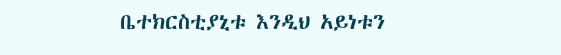ቤተክርስቲያኒቱ እንዲህ አይነቱን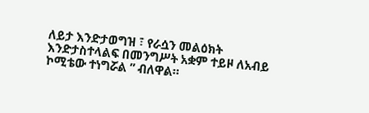ለይታ እንድታወግዝ ፣ የራሷን መልዕክት እንድታስተላልፍ በመንግሥት አቋም ተይዞ ለአብይ ኮሚቴው ተነግሯል ” ብለዋል።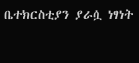ቤተክርስቲያን ያራሷ ነፃነት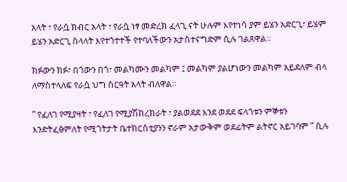አላት ፣ የራሷ ክብር አላት ፣ የራሷ ነፃ መድረክ ፈላጊ ናት ሁሉም እየተነሳ ያም ይሄን አድርጊ፣ ይሄም ይሄን አድርጊ ስላላት እየተጎተተች የተባለችውን አታስተናግድም ሲሉ ገልጸዋል።

ክፉውን ክፉ፣ በጎውን በጎ፣ መልካሙን መልካም ፤ መልካም ያልሆነውን መልካም አይደለም ብላ ለማስተላለፍ የራሷ ህግ ስርዓት አላት ብለዋል።

” የፈለገ የሚያዛት ፣ የፈለገ የሚያሽከረክራት ፣ ያልወደደ እንደ ወደደ ፍላጎቱን ምኞቱን እንድትፈፅምለት የሚጎትታት ቤተክርስቲያንን ኖራም አታውቅም ወደፊትም ልትኖር አይገባም ” ሲሉ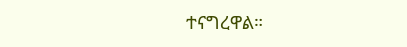ተናግረዋል።